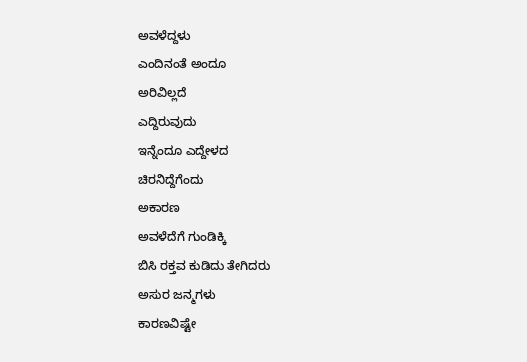ಅವಳೆದ್ದಳು
ಎಂದಿನಂತೆ ಅಂದೂ
ಅರಿವಿಲ್ಲದೆ
ಎದ್ದಿರುವುದು
ಇನ್ನೆಂದೂ ಎದ್ದೇಳದ
ಚಿರನಿದ್ದೆಗೆಂದು
ಅಕಾರಣ
ಅವಳೆದೆಗೆ ಗುಂಡಿಕ್ಕಿ
ಬಿಸಿ ರಕ್ತವ ಕುಡಿದು ತೇಗಿದರು
ಅಸುರ ಜನ್ಮಗಳು
ಕಾರಣವಿಷ್ಟೇ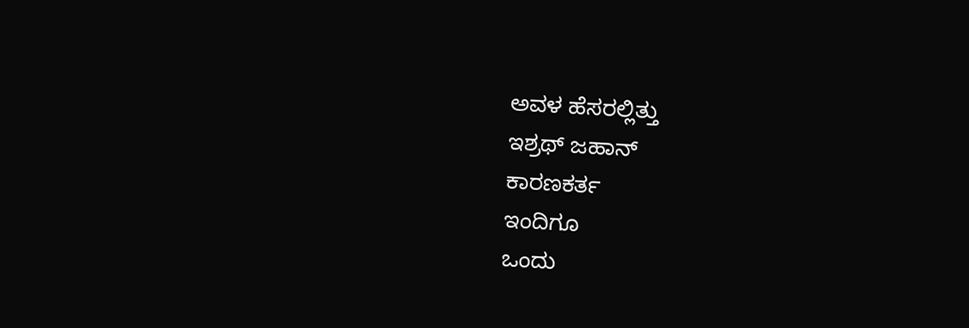ಅವಳ ಹೆಸರಲ್ಲಿತ್ತು
ಇಶ್ರಥ್ ಜಹಾನ್
ಕಾರಣಕರ್ತ
ಇಂದಿಗೂ
ಒಂದು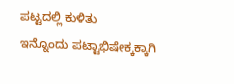ಪಟ್ಟದಲ್ಲಿ ಕುಳಿತು
ಇನ್ನೊಂದು ಪಟ್ಟಾಭಿಷೇಕ್ಕಕ್ಕಾಗಿ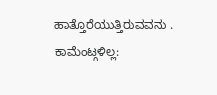ಹಾತ್ತೊರೆಯುತ್ತಿರುವವನು .
ಕಾಮೆಂಟ್ಗಳಿಲ್ಲ: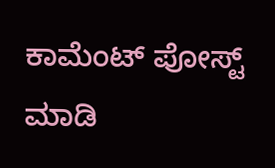ಕಾಮೆಂಟ್ ಪೋಸ್ಟ್ ಮಾಡಿ